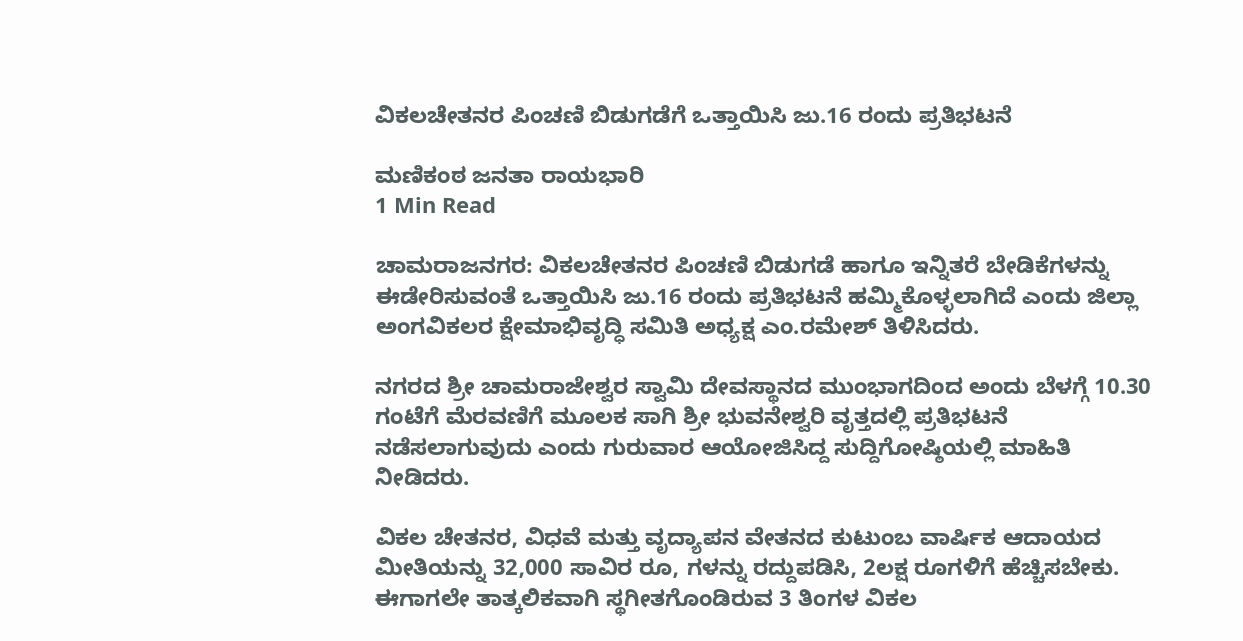ವಿಕಲಚೇತನರ ಪಿಂಚಣಿ ಬಿಡುಗಡೆಗೆ ಒತ್ತಾಯಿಸಿ ಜು.16 ರಂದು ಪ್ರತಿಭಟನೆ

ಮಣಿಕಂಠ ಜನತಾ ರಾಯಭಾರಿ
1 Min Read

ಚಾಮರಾಜನಗರ: ವಿಕಲಚೇತನರ ಪಿಂಚಣಿ ಬಿಡುಗಡೆ ಹಾಗೂ ಇನ್ನಿತರೆ ಬೇಡಿಕೆಗಳನ್ನು ಈಡೇರಿಸುವಂತೆ ಒತ್ತಾಯಿಸಿ ಜು.16 ರಂದು ಪ್ರತಿಭಟನೆ ಹಮ್ಮಿಕೊಳ್ಳಲಾಗಿದೆ ಎಂದು ಜಿಲ್ಲಾ ಅಂಗವಿಕಲರ ಕ್ಷೇಮಾಭಿವೃದ್ಧಿ ಸಮಿತಿ ಅಧ್ಯಕ್ಷ ಎಂ.ರಮೇಶ್ ತಿಳಿಸಿದರು.

ನಗರದ ಶ್ರೀ ಚಾಮರಾಜೇಶ್ವರ ಸ್ವಾಮಿ ದೇವಸ್ಥಾನದ ಮುಂಭಾಗದಿಂದ ಅಂದು ಬೆಳಗ್ಗೆ 10.30 ಗಂಟೆಗೆ ಮೆರವಣಿಗೆ ಮೂಲಕ ಸಾಗಿ ಶ್ರೀ ಭುವನೇಶ್ವರಿ ವೃತ್ತದಲ್ಲಿ ಪ್ರತಿಭಟನೆ ನಡೆಸಲಾಗುವುದು ಎಂದು ಗುರುವಾರ ಆಯೋಜಿಸಿದ್ದ ಸುದ್ದಿಗೋಷ್ಠಿಯಲ್ಲಿ ಮಾಹಿತಿ ನೀಡಿದರು.

ವಿಕಲ ಚೇತನರ, ವಿಧವೆ ಮತ್ತು ವೃದ್ಯಾಪನ ವೇತನದ ಕುಟುಂಬ ವಾರ್ಷಿಕ ಆದಾಯದ ಮೀತಿಯನ್ನು 32,000 ಸಾವಿರ ರೂ, ಗಳನ್ನು ರದ್ದುಪಡಿಸಿ, 2ಲಕ್ಷ ರೂಗಳಿಗೆ ಹೆಚ್ಚಿಸಬೇಕು. ಈಗಾಗಲೇ ತಾತ್ಕಲಿಕವಾಗಿ ಸ್ಥಗೀತಗೊಂಡಿರುವ 3 ತಿಂಗಳ ವಿಕಲ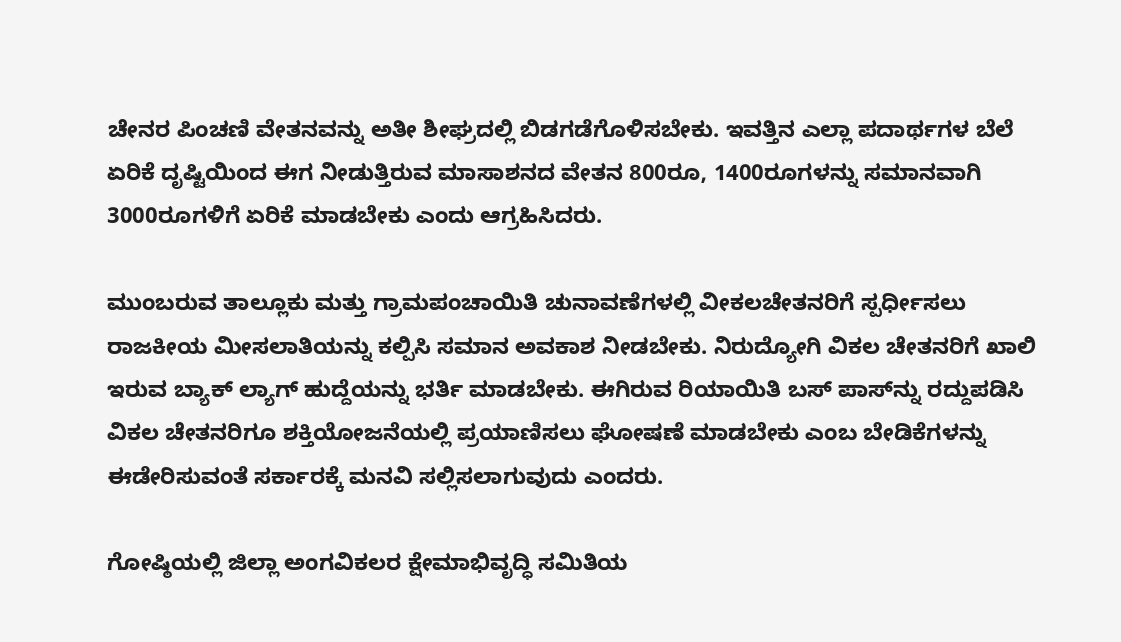ಚೇನರ ಪಿಂಚಣಿ ವೇತನವನ್ನು ಅತೀ ಶೀಘ್ರದಲ್ಲಿ ಬಿಡಗಡೆಗೊಳಿಸಬೇಕು. ಇವತ್ತಿನ ಎಲ್ಲಾ ಪದಾರ್ಥಗಳ ಬೆಲೆ ಏರಿಕೆ ದೃಷ್ಟಿಯಿಂದ ಈಗ ನೀಡುತ್ತಿರುವ ಮಾಸಾಶನದ ವೇತನ 800ರೂ, 1400ರೂಗಳನ್ನು ಸಮಾನವಾಗಿ 3000ರೂಗಳಿಗೆ ಏರಿಕೆ ಮಾಡಬೇಕು ಎಂದು ಆಗ್ರಹಿಸಿದರು.

ಮುಂಬರುವ ತಾಲ್ಲೂಕು ಮತ್ತು ಗ್ರಾಮಪಂಚಾಯಿತಿ ಚುನಾವಣೆಗಳಲ್ಲಿ ವೀಕಲಚೇತನರಿಗೆ ಸ್ಪರ್ಧೀಸಲು ರಾಜಕೀಯ ಮೀಸಲಾತಿಯನ್ನು ಕಲ್ಪಿಸಿ ಸಮಾನ ಅವಕಾಶ ನೀಡಬೇಕು. ನಿರುದ್ಯೋಗಿ ವಿಕಲ ಚೇತನರಿಗೆ ಖಾಲಿ ಇರುವ ಬ್ಯಾಕ್ ಲ್ಯಾಗ್ ಹುದ್ದೆಯನ್ನು ಭರ್ತಿ ಮಾಡಬೇಕು. ಈಗಿರುವ ರಿಯಾಯಿತಿ ಬಸ್ ಪಾಸ್‌ನ್ನು ರದ್ದುಪಡಿಸಿ ವಿಕಲ ಚೇತನರಿಗೂ ಶಕ್ತಿಯೋಜನೆಯಲ್ಲಿ ಪ್ರಯಾಣಿಸಲು ಘೋಷಣೆ ಮಾಡಬೇಕು ಎಂಬ ಬೇಡಿಕೆಗಳನ್ನು ಈಡೇರಿಸುವಂತೆ ಸರ್ಕಾರಕ್ಕೆ ಮನವಿ ಸಲ್ಲಿಸಲಾಗುವುದು ಎಂದರು.

ಗೋಷ್ಠಿಯಲ್ಲಿ ಜಿಲ್ಲಾ ಅಂಗವಿಕಲರ ಕ್ಷೇಮಾಭಿವೃದ್ಧಿ ಸಮಿತಿಯ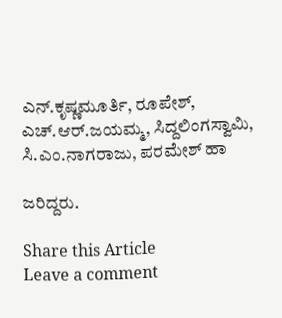ಎನ್.ಕೃಷ್ಣಮೂರ್ತಿ, ರೂಪೇಶ್, ಎಚ್.ಆರ್.ಜಯಮ್ಮ, ಸಿದ್ದಲಿಂಗಸ್ವಾಮಿ, ಸಿ.ಎಂ.ನಾಗರಾಜು, ಪರಮೇಶ್ ಹಾ

ಜರಿದ್ದರು.

Share this Article
Leave a comment